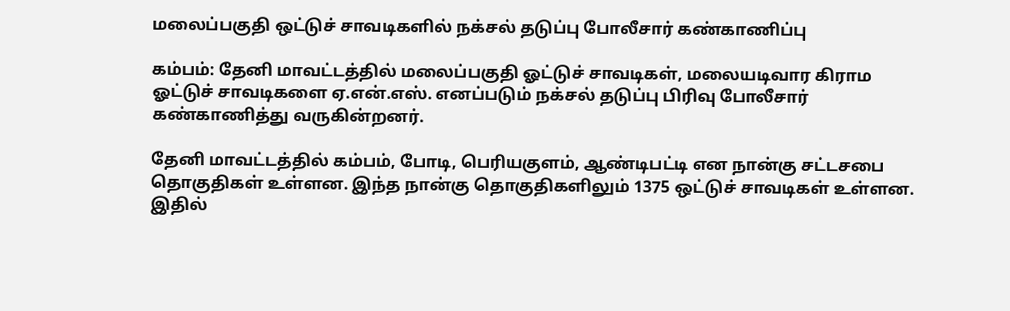மலைப்பகுதி ஒட்டுச் சாவடிகளில் நக்சல் தடுப்பு போலீசார் கண்காணிப்பு

கம்பம்: தேனி மாவட்டத்தில் மலைப்பகுதி ஓட்டுச் சாவடிகள், மலையடிவார கிராம ஓட்டுச் சாவடிகளை ஏ.என்.எஸ். எனப்படும் நக்சல் தடுப்பு பிரிவு போலீசார் கண்காணித்து வருகின்றனர்.

தேனி மாவட்டத்தில் கம்பம், போடி, பெரியகுளம், ஆண்டிபட்டி என நான்கு சட்டசபை தொகுதிகள் உள்ளன. இந்த நான்கு தொகுதிகளிலும் 1375 ஒட்டுச் சாவடிகள் உள்ளன. இதில்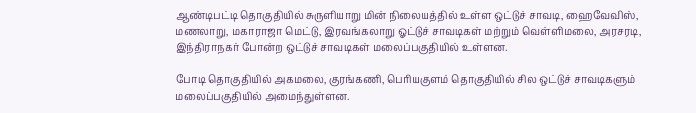ஆண்டிபட்டி தொகுதியில் சுருளியாறு மின் நிலையத்தில் உள்ள ஒட்டுச் சாவடி, ஹைவேவிஸ், மணலாறு, மகாராஜா மெட்டு, இரவங்கலாறு ஓட்டுச் சாவடிகள் மற்றும் வெள்ளிமலை, அரசரடி, இந்திராநகர் போன்ற ஒட்டுச் சாவடிகள் மலைப்பகுதியில் உள்ளன.

போடி தொகுதியில் அகமலை, குரங்கணி, பெரியகுளம் தொகுதியில் சில ஒட்டுச் சாவடிகளும் மலைப்பகுதியில் அமைந்துள்ளன.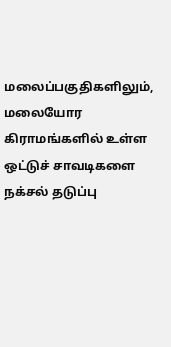மலைப்பகுதிகளிலும், மலையோர கிராமங்களில் உள்ள ஒட்டுச் சாவடிகளை நக்சல் தடுப்பு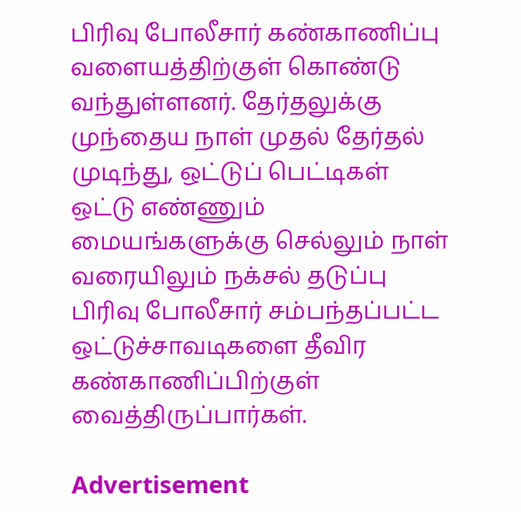பிரிவு போலீசார் கண்காணிப்பு வளையத்திற்குள் கொண்டு வந்துள்ளனர். தேர்தலுக்கு முந்தைய நாள் முதல் தேர்தல் முடிந்து, ஒட்டுப் பெட்டிகள் ஒட்டு எண்ணும் மையங்களுக்கு செல்லும் நாள் வரையிலும் நக்சல் தடுப்பு பிரிவு போலீசார் சம்பந்தப்பட்ட ஒட்டுச்சாவடிகளை தீவிர கண்காணிப்பிற்குள் வைத்திருப்பார்கள்.

Advertisement